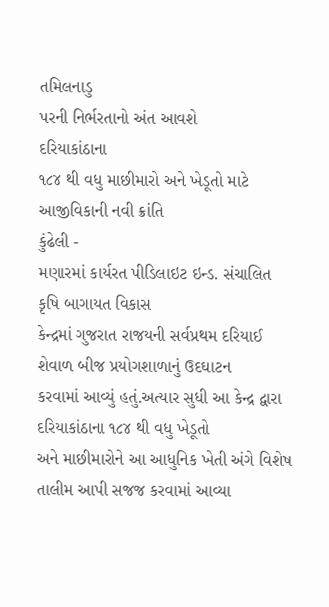તમિલનાડુ
પરની નિર્ભરતાનો અંત આવશે
દરિયાકાંઠાના
૧૮૪ થી વધુ માછીમારો અને ખેડૂતો માટે આજીવિકાની નવી ક્રાંતિ
કુંઢેલી -
મણારમાં કાર્યરત પીડિલાઇટ ઇન્ડ. સંચાલિત કૃષિ બાગાયત વિકાસ
કેન્દ્રમાં ગુજરાત રાજયની સર્વપ્રથમ દરિયાઈ શેવાળ બીજ પ્રયોગશાળાનું ઉદઘાટન
કરવામાં આવ્યું હતું.અત્યાર સુધી આ કેન્દ્ર દ્વારા દરિયાકાંઠાના ૧૮૪ થી વધુ ખેડૂતો
અને માછીમારોને આ આધુનિક ખેતી અંગે વિશેષ તાલીમ આપી સજજ કરવામાં આવ્યા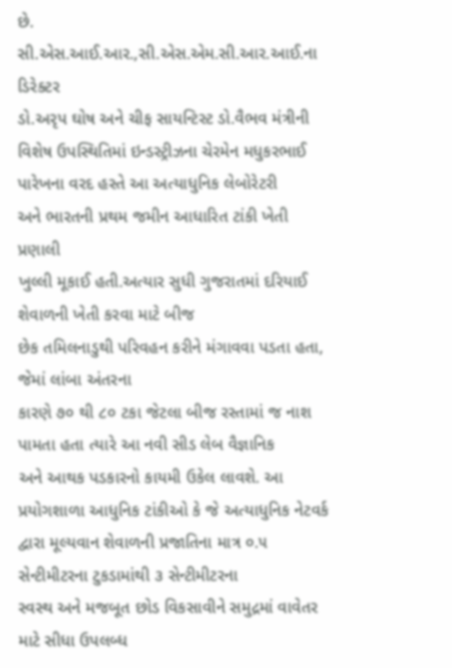છે.
સી.એસ.આઈ.આર.,સી.એસ.એમ.સી.આર.આઈ.ના ડિરેક્ટર
ડો.અરૃપ ઘોષ અને ચીફ સાયન્ટિસ્ટ ડો.વૈભવ મંત્રીની વિશેષ ઉપસ્થિતિમાં ઇન્ડસ્ટ્રીઝના ચેરમેન મધુકરભાઈ પારેખના વરદ હસ્તે આ અત્યાધુનિક લેબોરેટરી
અને ભારતની પ્રથમ જમીન આધારિત ટાંકી ખેતી પ્રણાલી
ખુલ્લી મૂકાઈ હતી.અત્યાર સુધી ગુજરાતમાં દરિયાઈ શેવાળની ખેતી કરવા માટે બીજ
છેક તમિલનાડુથી પરિવહન કરીને મંગાવવા પડતા હતા, જેમાં લાંબા અંતરના
કારણે ૭૦ થી ૮૦ ટકા જેટલા બીજ રસ્તામાં જ નાશ પામતા હતા ત્યારે આ નવી સીડ લેબ વૈજ્ઞાનિક
અને આથક પડકારનો કાયમી ઉકેલ લાવશે. આ પ્રયોગશાળા આધુનિક ટાંકીઓ કે જે અત્યાધુનિક નેટવર્ક
દ્વારા મૂલ્યવાન શેવાળની પ્રજાતિના માત્ર ૦.૫ સેન્ટીમીટરના ટુકડામાંથી ૩ સેન્ટીમીટરના
સ્વસ્થ અને મજબૂત છોડ વિકસાવીને સમુદ્રમાં વાવેતર માટે સીધા ઉપલબ્ધ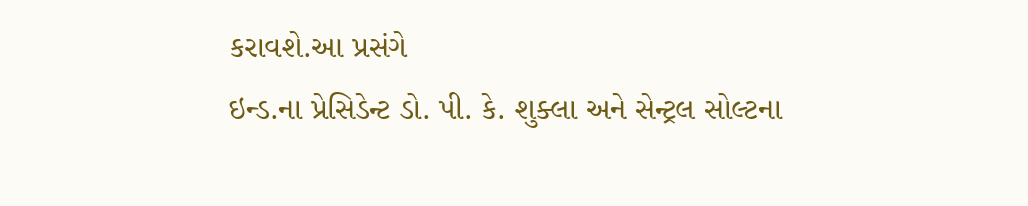કરાવશે.આ પ્રસંગે
ઇન્ડ.ના પ્રેસિડેન્ટ ડો. પી. કે. શુક્લા અને સેન્ટ્રલ સોલ્ટના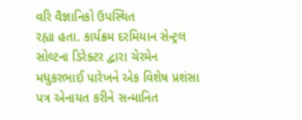વરિ વૈજ્ઞાનિકો ઉપસ્થિત
રહ્યા હતા. કાર્યક્રમ દરમિયાન સેન્ટ્રલ સોલ્ટના ડિરેક્ટર દ્વારા ચેરમેન
મધુકરભાઈ પારેખને એક વિશેષ પ્રશંસા પત્ર એનાયત કરીને સન્માનિત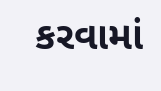કરવામાં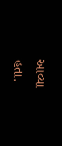આવ્યા
હતા.